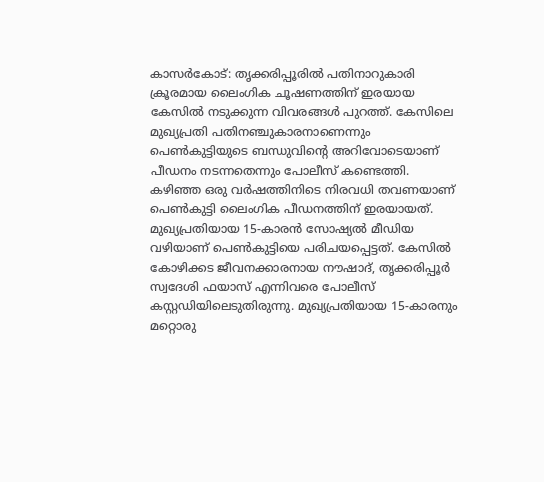കാസർകോട്: തൃക്കരിപ്പൂരിൽ പതിനാറുകാരി ക്രൂരമായ ലൈംഗിക ചൂഷണത്തിന് ഇരയായ കേസിൽ നടുക്കുന്ന വിവരങ്ങൾ പുറത്ത്. കേസിലെ മുഖ്യപ്രതി പതിനഞ്ചുകാരനാണെന്നും പെൺകുട്ടിയുടെ ബന്ധുവിന്റെ അറിവോടെയാണ് പീഡനം നടന്നതെന്നും പോലീസ് കണ്ടെത്തി. കഴിഞ്ഞ ഒരു വർഷത്തിനിടെ നിരവധി തവണയാണ് പെൺകുട്ടി ലൈംഗിക പീഡനത്തിന് ഇരയായത്.
മുഖ്യപ്രതിയായ 15-കാരൻ സോഷ്യൽ മീഡിയ വഴിയാണ് പെൺകുട്ടിയെ പരിചയപ്പെട്ടത്. കേസിൽ കോഴിക്കട ജീവനക്കാരനായ നൗഷാദ്, തൃക്കരിപ്പൂർ സ്വദേശി ഫയാസ് എന്നിവരെ പോലീസ് കസ്റ്റഡിയിലെടുതിരുന്നു. മുഖ്യപ്രതിയായ 15-കാരനും മറ്റൊരു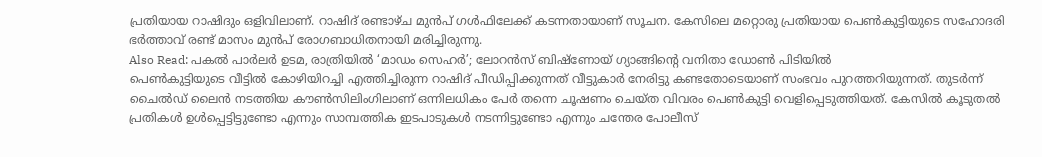പ്രതിയായ റാഷിദും ഒളിവിലാണ്. റാഷിദ് രണ്ടാഴ്ച മുൻപ് ഗൾഫിലേക്ക് കടന്നതായാണ് സൂചന. കേസിലെ മറ്റൊരു പ്രതിയായ പെൺകുട്ടിയുടെ സഹോദരി ഭർത്താവ് രണ്ട് മാസം മുൻപ് രോഗബാധിതനായി മരിച്ചിരുന്നു.
Also Read: പകൽ പാർലർ ഉടമ, രാത്രിയിൽ ‘മാഡം സെഹർ’; ലോറൻസ് ബിഷ്ണോയ് ഗ്യാങ്ങിന്റെ വനിതാ ഡോൺ പിടിയിൽ
പെൺകുട്ടിയുടെ വീട്ടിൽ കോഴിയിറച്ചി എത്തിച്ചിരുന്ന റാഷിദ് പീഡിപ്പിക്കുന്നത് വീട്ടുകാർ നേരിട്ടു കണ്ടതോടെയാണ് സംഭവം പുറത്തറിയുന്നത്. തുടർന്ന് ചൈൽഡ് ലൈൻ നടത്തിയ കൗൺസിലിംഗിലാണ് ഒന്നിലധികം പേർ തന്നെ ചൂഷണം ചെയ്ത വിവരം പെൺകുട്ടി വെളിപ്പെടുത്തിയത്. കേസിൽ കൂടുതൽ പ്രതികൾ ഉൾപ്പെട്ടിട്ടുണ്ടോ എന്നും സാമ്പത്തിക ഇടപാടുകൾ നടന്നിട്ടുണ്ടോ എന്നും ചന്തേര പോലീസ്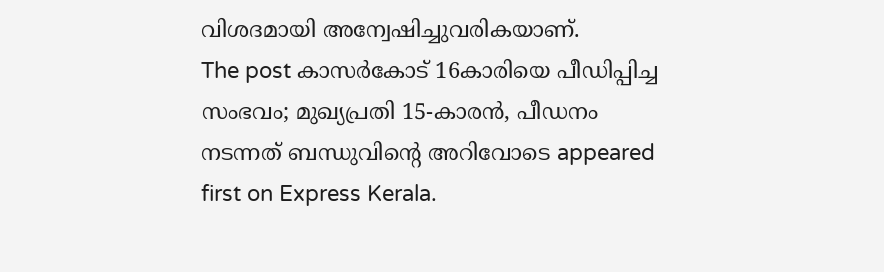വിശദമായി അന്വേഷിച്ചുവരികയാണ്.
The post കാസർകോട് 16കാരിയെ പീഡിപ്പിച്ച സംഭവം; മുഖ്യപ്രതി 15-കാരൻ, പീഡനം നടന്നത് ബന്ധുവിൻ്റെ അറിവോടെ appeared first on Express Kerala.